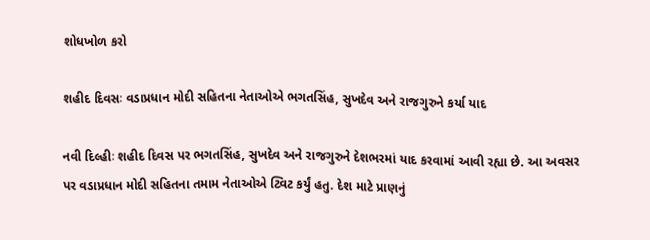શોધખોળ કરો

શહીદ દિવસઃ વડાપ્રધાન મોદી સહિતના નેતાઓએ ભગતસિંહ, સુખદેવ અને રાજગુરુને કર્યા યાદ

નવી દિલ્હીઃ શહીદ દિવસ પર ભગતસિંહ, સુખદેવ અને રાજગુરુને દેશભરમાં યાદ કરવામાં આવી રહ્યા છે. આ અવસર પર વડાપ્રધાન મોદી સહિતના તમામ નેતાઓએ ટ્વિટ કર્યું હતુ. દેશ માટે પ્રાણનું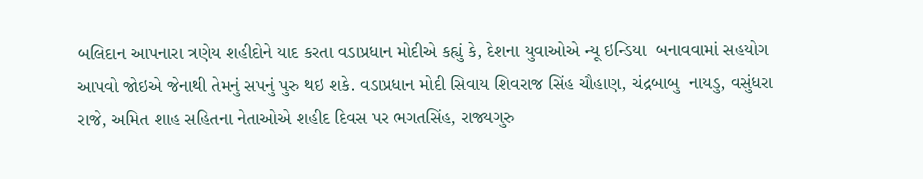બલિદાન આપનારા ત્રણેય શહીદોને યાદ કરતા વડાપ્રધાન મોદીએ કહ્યું કે, દેશના યુવાઓએ ન્યૂ ઇન્ડિયા  બનાવવામાં સહયોગ આપવો જોઇએ જેનાથી તેમનું સપનું પુરુ થઇ શકે. વડાપ્રધાન મોદી સિવાય શિવરાજ સિંહ ચૌહાણ, ચંદ્રબાબુ  નાયડુ, વસુંધરા રાજે, અમિત શાહ સહિતના નેતાઓએ શહીદ દિવસ પર ભગતસિંહ, રાજ્યગુરુ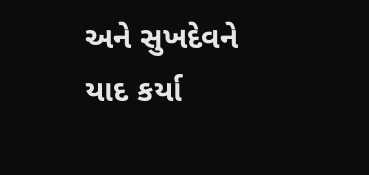અને સુખદેવને યાદ કર્યા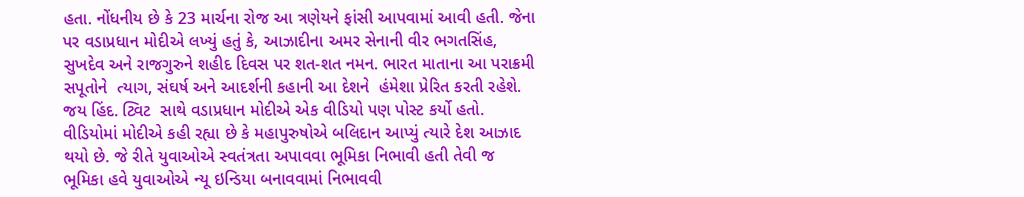હતા. નોંધનીય છે કે 23 માર્ચના રોજ આ ત્રણેયને ફાંસી આપવામાં આવી હતી. જેના પર વડાપ્રધાન મોદીએ લખ્યું હતું કે, આઝાદીના અમર સેનાની વીર ભગતસિંહ, સુખદેવ અને રાજગુરુને શહીદ દિવસ પર શત-શત નમન. ભારત માતાના આ પરાક્રમી સપૂતોને  ત્યાગ, સંઘર્ષ અને આદર્શની કહાની આ દેશને  હંમેશા પ્રેરિત કરતી રહેશે. જય હિંદ. ટ્વિટ  સાથે વડાપ્રધાન મોદીએ એક વીડિયો પણ પોસ્ટ કર્યો હતો. વીડિયોમાં મોદીએ કહી રહ્યા છે કે મહાપુરુષોએ બલિદાન આપ્યું ત્યારે દેશ આઝાદ થયો છે. જે રીતે યુવાઓએ સ્વતંત્રતા અપાવવા ભૂમિકા નિભાવી હતી તેવી જ  ભૂમિકા હવે યુવાઓએ ન્યૂ ઇન્ડિયા બનાવવામાં નિભાવવી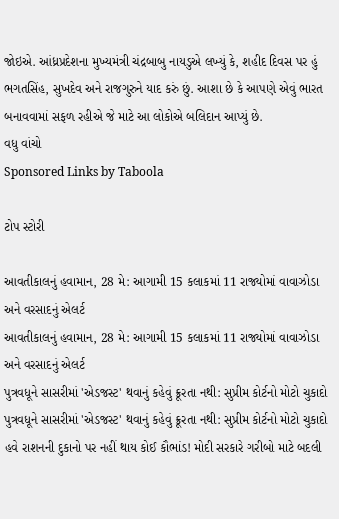જોઇએ. આંધ્રપ્રદેશના મુખ્યમંત્રી ચંદ્રબાબુ નાયડુએ લખ્યું કે, શહીદ દિવસ પર હું ભગતસિંહ, સુખદેવ અને રાજગુરુને યાદ કરું છું. આશા છે કે આપણે એવું ભારત બનાવવામાં સફળ રહીએ જે માટે આ લોકોએ બલિદાન આપ્યું છે.
વધુ વાંચો
Sponsored Links by Taboola

ટોપ સ્ટોરી

આવતીકાલનું હવામાન, 28 મે: આગામી 15 કલાકમાં 11 રાજ્યોમાં વાવાઝોડા અને વરસાદનું એલર્ટ
આવતીકાલનું હવામાન, 28 મે: આગામી 15 કલાકમાં 11 રાજ્યોમાં વાવાઝોડા અને વરસાદનું એલર્ટ
પુત્રવધૂને સાસરીમાં 'એડજસ્ટ' થવાનું કહેવું ક્રૂરતા નથી: સુપ્રીમ કોર્ટનો મોટો ચુકાદો
પુત્રવધૂને સાસરીમાં 'એડજસ્ટ' થવાનું કહેવું ક્રૂરતા નથી: સુપ્રીમ કોર્ટનો મોટો ચુકાદો
હવે રાશનની દુકાનો પર નહીં થાય કોઈ કૌભાંડ! મોદી સરકારે ગરીબો માટે બદલી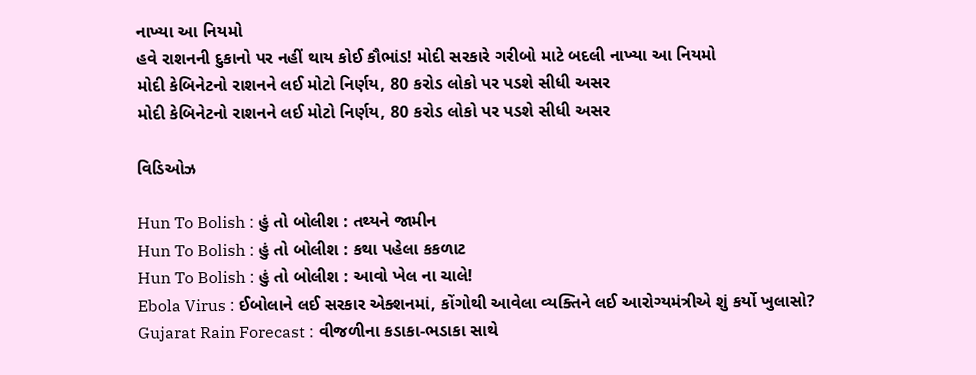નાખ્યા આ નિયમો
હવે રાશનની દુકાનો પર નહીં થાય કોઈ કૌભાંડ! મોદી સરકારે ગરીબો માટે બદલી નાખ્યા આ નિયમો
મોદી કેબિનેટનો રાશનને લઈ મોટો નિર્ણય, 80 કરોડ લોકો પર પડશે સીધી અસર
મોદી કેબિનેટનો રાશનને લઈ મોટો નિર્ણય, 80 કરોડ લોકો પર પડશે સીધી અસર

વિડિઓઝ

Hun To Bolish : હું તો બોલીશ : તથ્યને જામીન
Hun To Bolish : હું તો બોલીશ : કથા પહેલા કકળાટ
Hun To Bolish : હું તો બોલીશ : આવો ખેલ ના ચાલે!
Ebola Virus : ઈબોલાને લઈ સરકાર એક્શનમાં, કોંગોથી આવેલા વ્યક્તિને લઈ આરોગ્યમંત્રીએ શું કર્યો ખુલાસો?
Gujarat Rain Forecast : વીજળીના કડાકા-ભડાકા સાથે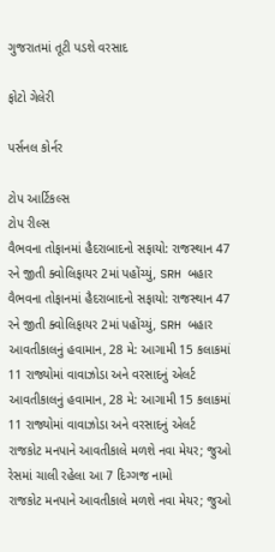ગુજરાતમાં તૂટી પડશે વરસાદ

ફોટો ગેલેરી

પર્સનલ કોર્નર

ટોપ આર્ટિકલ્સ
ટોપ રીલ્સ
વૈભવના તોફાનમાં હૈદરાબાદનો સફાયો: રાજસ્થાન 47 રને જીતી ક્વોલિફાયર 2માં પહોંચ્યું, SRH બહાર
વૈભવના તોફાનમાં હૈદરાબાદનો સફાયો: રાજસ્થાન 47 રને જીતી ક્વોલિફાયર 2માં પહોંચ્યું, SRH બહાર
આવતીકાલનું હવામાન, 28 મે: આગામી 15 કલાકમાં 11 રાજ્યોમાં વાવાઝોડા અને વરસાદનું એલર્ટ
આવતીકાલનું હવામાન, 28 મે: આગામી 15 કલાકમાં 11 રાજ્યોમાં વાવાઝોડા અને વરસાદનું એલર્ટ
રાજકોટ મનપાને આવતીકાલે મળશે નવા મેયર; જુઓ રેસમાં ચાલી રહેલા આ 7 દિગ્ગજ નામો
રાજકોટ મનપાને આવતીકાલે મળશે નવા મેયર; જુઓ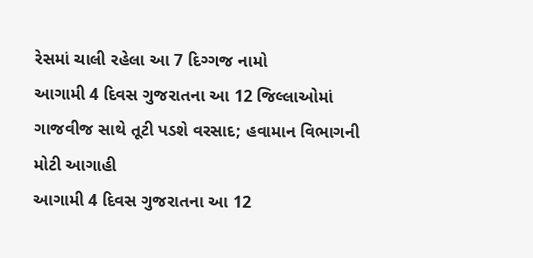રેસમાં ચાલી રહેલા આ 7 દિગ્ગજ નામો
આગામી 4 દિવસ ગુજરાતના આ 12 જિલ્લાઓમાં ગાજવીજ સાથે તૂટી પડશે વરસાદ; હવામાન વિભાગની મોટી આગાહી
આગામી 4 દિવસ ગુજરાતના આ 12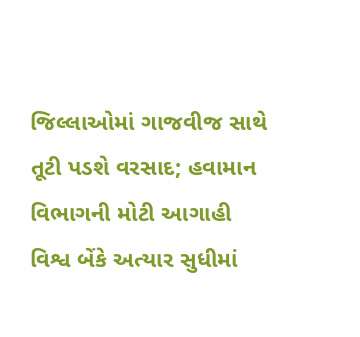જિલ્લાઓમાં ગાજવીજ સાથે તૂટી પડશે વરસાદ; હવામાન વિભાગની મોટી આગાહી
વિશ્વ બેંકે અત્યાર સુધીમાં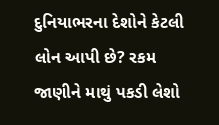દુનિયાભરના દેશોને કેટલી લોન આપી છે? રકમ જાણીને માથું પકડી લેશો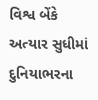વિશ્વ બેંકે અત્યાર સુધીમાં દુનિયાભરના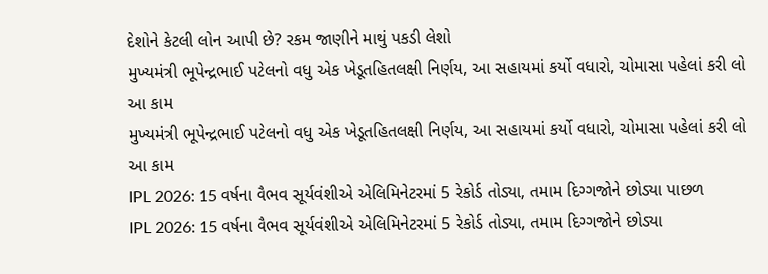દેશોને કેટલી લોન આપી છે? રકમ જાણીને માથું પકડી લેશો
મુખ્યમંત્રી ભૂપેન્દ્રભાઈ પટેલનો વધુ એક ખેડૂતહિતલક્ષી નિર્ણય, આ સહાયમાં કર્યો વધારો, ચોમાસા પહેલાં કરી લો આ કામ
મુખ્યમંત્રી ભૂપેન્દ્રભાઈ પટેલનો વધુ એક ખેડૂતહિતલક્ષી નિર્ણય, આ સહાયમાં કર્યો વધારો, ચોમાસા પહેલાં કરી લો આ કામ
IPL 2026: 15 વર્ષના વૈભવ સૂર્યવંશીએ એલિમિનેટરમાં 5 રેકોર્ડ તોડ્યા, તમામ દિગ્ગજોને છોડ્યા પાછળ
IPL 2026: 15 વર્ષના વૈભવ સૂર્યવંશીએ એલિમિનેટરમાં 5 રેકોર્ડ તોડ્યા, તમામ દિગ્ગજોને છોડ્યા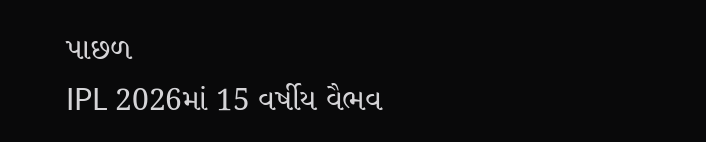પાછળ
IPL 2026માં 15 વર્ષીય વૈભવ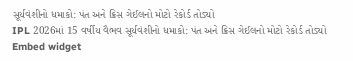સૂર્યવંશીનો ધમાકો: પંત અને ક્રિસ ગેઈલનો મોટો રેકોર્ડ તોડ્યો
IPL 2026માં 15 વર્ષીય વૈભવ સૂર્યવંશીનો ધમાકો: પંત અને ક્રિસ ગેઈલનો મોટો રેકોર્ડ તોડ્યો
Embed widget